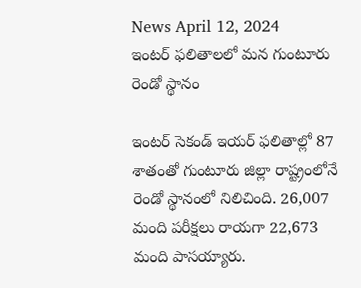News April 12, 2024
ఇంటర్ ఫలితాలలో మన గుంటూరు రెండో స్థానం

ఇంటర్ సెకండ్ ఇయర్ ఫలితాల్లో 87 శాతంతో గుంటూరు జిల్లా రాష్ట్రంలోనే రెండో స్థానంలో నిలిచింది. 26,007 మంది పరీక్షలు రాయగా 22,673 మంది పాసయ్యారు.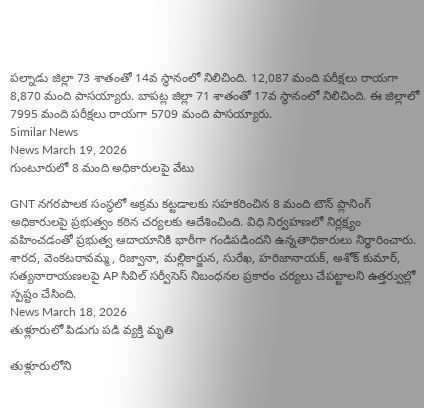పల్నాడు జిల్లా 73 శాతంతో 14వ స్థానంలో నిలిచింది. 12,087 మంది పరీక్షలు రాయగా 8,870 మంది పాసయ్యారు. బాపట్ల జిల్లా 71 శాతంతో 17వ స్థానంలో నిలిచింది. ఈ జిల్లాలో 7995 మంది పరీక్షలు రాయగా 5709 మంది పాసయ్యారు.
Similar News
News March 19, 2026
గుంటూరులో 8 మంది అధికారులపై వేటు

GNT నగరపాలక సంస్థలో అక్రమ కట్టడాలకు సహకరించిన 8 మంది టౌన్ ప్లానింగ్ అధికారులపై ప్రభుత్వం కఠిన చర్యలకు ఆదేశించింది. విధి నిర్వహణలో నిర్లక్ష్యం వహించడంతో ప్రభుత్వ ఆదాయానికి భారీగా గండిపడిందని ఉన్నతాధికారులు నిర్ధారించారు. శారద, వెంకటరావమ్మ, రిజ్వానా, మల్లికార్జున, సురేఖ, హరిజానాయక్, అశోక్ కుమార్, సత్యనారాయణలపై AP సివిల్ సర్వీసెస్ నిబంధనల ప్రకారం చర్యలు చేపట్టాలని ఉత్తర్వుల్లో స్పష్టం చేసింది.
News March 18, 2026
తుళ్లూరులో పిడుగు పడి వ్యక్తి మృతి

తుళ్లూరులోని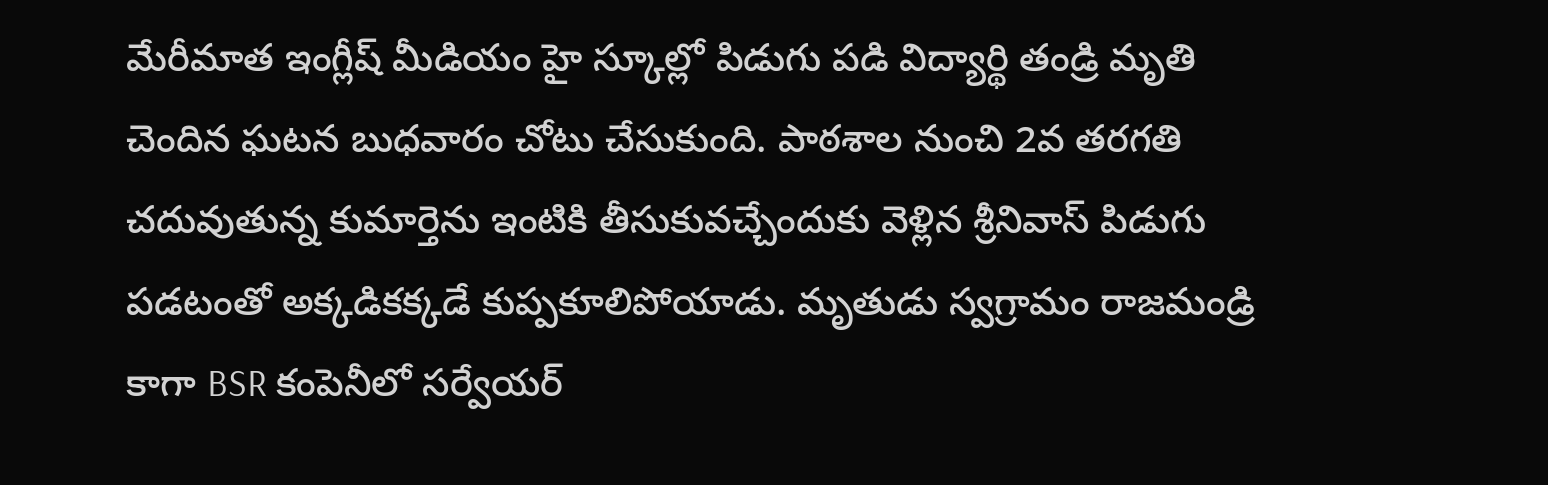మేరీమాత ఇంగ్లీష్ మీడియం హై స్కూల్లో పిడుగు పడి విద్యార్థి తండ్రి మృతి చెందిన ఘటన బుధవారం చోటు చేసుకుంది. పాఠశాల నుంచి 2వ తరగతి చదువుతున్న కుమార్తెను ఇంటికి తీసుకువచ్చేందుకు వెళ్లిన శ్రీనివాస్ పిడుగు పడటంతో అక్కడికక్కడే కుప్పకూలిపోయాడు. మృతుడు స్వగ్రామం రాజమండ్రి కాగా BSR కంపెనీలో సర్వేయర్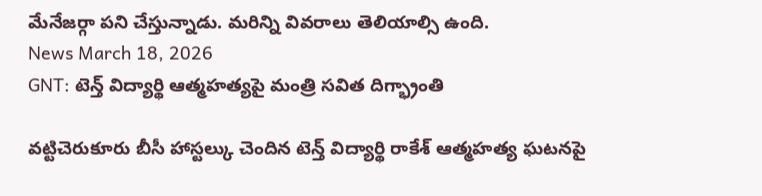మేనేజర్గా పని చేస్తున్నాడు. మరిన్ని వివరాలు తెలియాల్సి ఉంది.
News March 18, 2026
GNT: టెన్త్ విద్యార్థి ఆత్మహత్యపై మంత్రి సవిత దిగ్భ్రాంతి

వట్టిచెరుకూరు బీసీ హాస్టల్కు చెందిన టెన్త్ విద్యార్థి రాకేశ్ ఆత్మహత్య ఘటనపై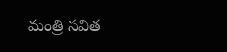మంత్రి సవిత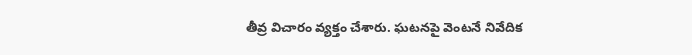తీవ్ర విచారం వ్యక్తం చేశారు. ఘటనపై వెంటనే నివేదిక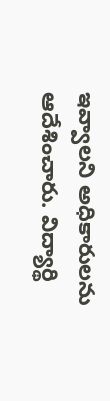ఇవ్వాలని అధికారులను ఆదేశించారు. విద్యార్థి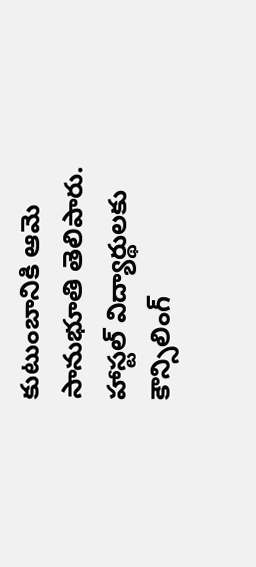కుటుంబానికి ఆమె సానుభూతి తెలిపారు. హాస్టల్ విద్యార్థులకు కౌన్సిలింగ్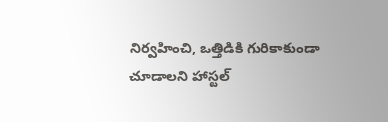నిర్వహించి, ఒత్తిడికి గురికాకుండా చూడాలని హాస్టల్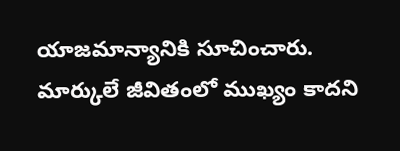యాజమాన్యానికి సూచించారు. మార్కులే జీవితంలో ముఖ్యం కాదని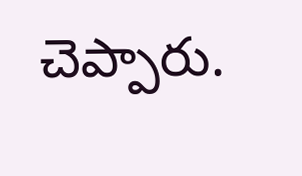చెప్పారు.